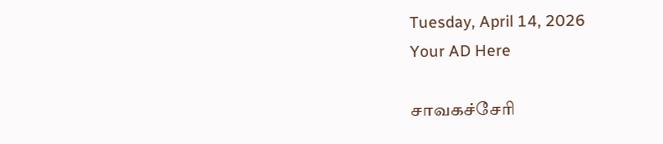Tuesday, April 14, 2026
Your AD Here

சாவகச்சேரி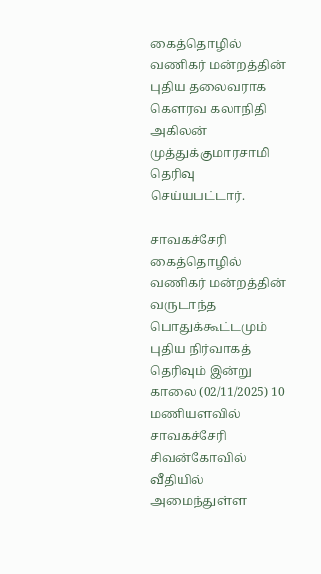கைத்தொழில் வணிகர் மன்றத்தின் புதிய தலைவராக கௌரவ கலாநிதி அகிலன் முத்துக்குமாரசாமி தெரிவு செய்யபட்டார்.

சாவகச்சேரி கைத்தொழில் வணிகர் மன்றத்தின் வருடாந்த பொதுக்கூட்டமும் புதிய நிர்வாகத் தெரிவும் இன்று காலை (02/11/2025) 10 மணியளவில் சாவகச்சேரி சிவன்கோவில் வீதியில் அமைந்துள்ள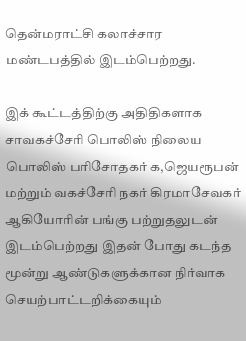தென்மராட்சி கலாச்சார மண்டபத்தில் இடம்பெற்றது.

இக் கூட்டத்திற்கு அதிதிகளாக சாவகச்சேரி பொலிஸ் நிலைய பொலிஸ் பரிசோதகர் க,ஜெயரூபன் மற்றும் வகச்சேரி நகர் கிரமாசேவகர் ஆகியோரின் பங்கு பற்றுதலுடன் இடம்பெற்றது இதன் போது கடந்த மூன்று ஆண்டுகளுக்கான நிர்வாக செயற்பாட்டறிக்கையும்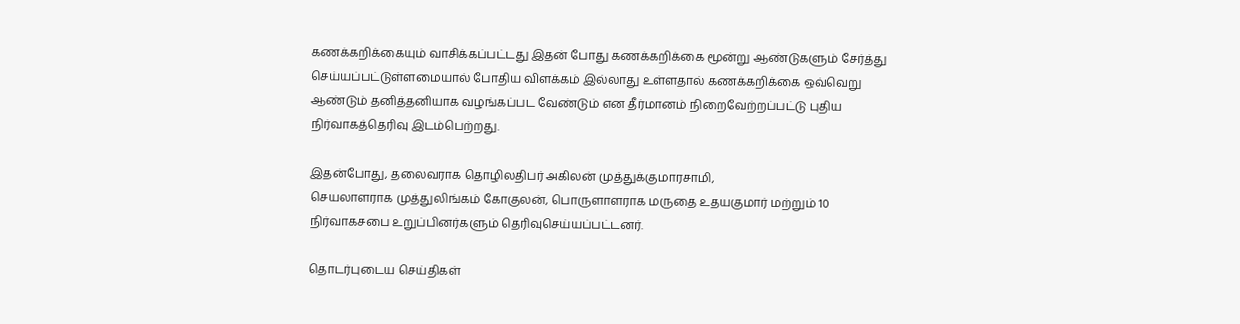கணக்கறிக்கையும் வாசிக்கப்பட்டது இதன் போது கணக்கறிக்கை மூன்று ஆண்டுகளும் சேர்த்து செய்யப்பட்டுள்ளமையால் போதிய விளக்கம் இல்லாது உள்ளதால் கணக்கறிக்கை ஒவ்வெறு ஆண்டும் தனித்தனியாக வழங்கப்பட வேண்டும் என தீர்மானம் நிறைவேற்றப்பட்டு புதிய நிர்வாகத்தெரிவு இடம்பெற்றது.

இதன்போது, தலைவராக தொழிலதிபர் அகிலன் முத்துக்குமாரசாமி,
செயலாளராக முத்துலிங்கம் கோகுலன், பொருளாளராக மருதை உதயகுமார் மற்றும் 10 நிர்வாகசபை உறுப்பினர்களும் தெரிவுசெய்யப்பட்டனர்.

தொடர்புடைய செய்திகள்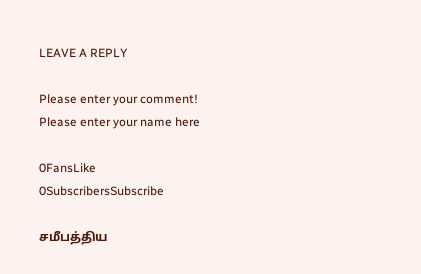LEAVE A REPLY

Please enter your comment!
Please enter your name here

0FansLike
0SubscribersSubscribe

சமீபத்திய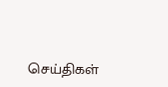செய்திகள்